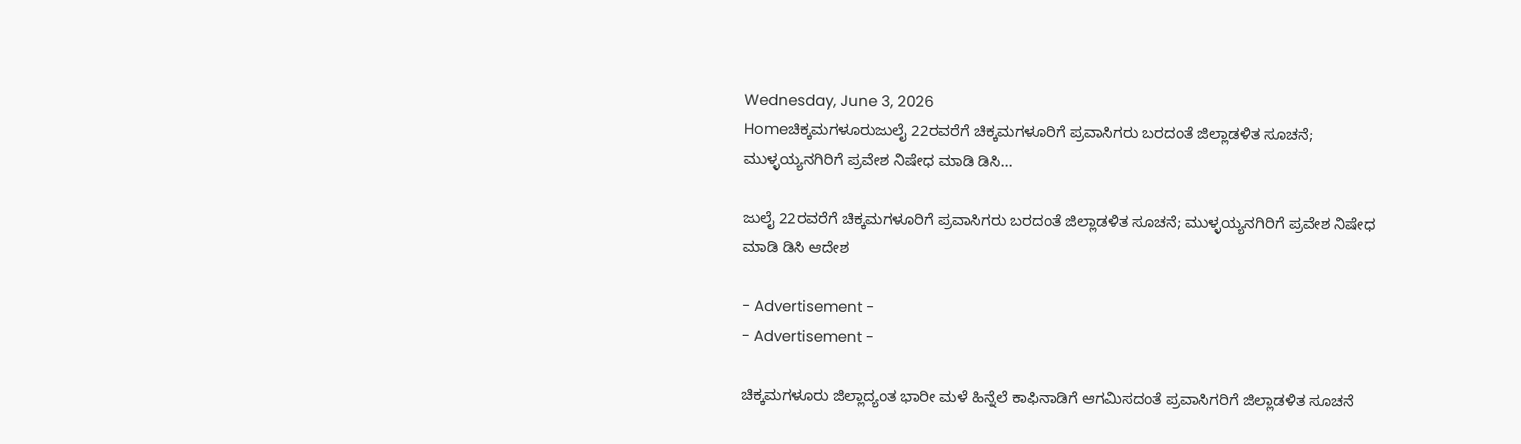Wednesday, June 3, 2026
Homeಚಿಕ್ಕಮಗಳೂರುಜುಲೈ 22ರವರೆಗೆ ಚಿಕ್ಕಮಗಳೂರಿಗೆ ಪ್ರವಾಸಿಗರು ಬರದಂತೆ ಜಿಲ್ಲಾಡಳಿತ ಸೂಚನೆ; ಮುಳ್ಳಯ್ಯನಗಿರಿಗೆ ಪ್ರವೇಶ ನಿಷೇಧ ಮಾಡಿ ಡಿಸಿ...

ಜುಲೈ 22ರವರೆಗೆ ಚಿಕ್ಕಮಗಳೂರಿಗೆ ಪ್ರವಾಸಿಗರು ಬರದಂತೆ ಜಿಲ್ಲಾಡಳಿತ ಸೂಚನೆ; ಮುಳ್ಳಯ್ಯನಗಿರಿಗೆ ಪ್ರವೇಶ ನಿಷೇಧ ಮಾಡಿ ಡಿಸಿ ಆದೇಶ

- Advertisement -
- Advertisement -

ಚಿಕ್ಕಮಗಳೂರು ಜಿಲ್ಲಾದ್ಯಂತ ಭಾರೀ ಮಳೆ ಹಿನ್ನೆಲೆ ಕಾಫಿನಾಡಿಗೆ ಆಗಮಿಸದಂತೆ ಪ್ರವಾಸಿಗರಿಗೆ ಜಿಲ್ಲಾಡಳಿತ ಸೂಚನೆ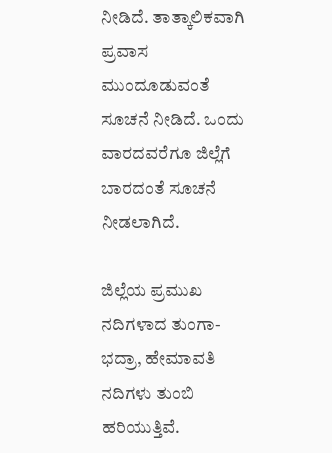ನೀಡಿದೆ. ತಾತ್ಕಾಲಿಕವಾಗಿ ಪ್ರವಾಸ ಮುಂದೂಡುವಂತೆ ಸೂಚನೆ ನೀಡಿದೆ. ಒಂದು ವಾರದವರೆಗೂ ಜಿಲ್ಲೆಗೆ ಬಾರದಂತೆ ಸೂಚನೆ ನೀಡಲಾಗಿದೆ.

ಜಿಲ್ಲೆಯ ಪ್ರಮುಖ ನದಿಗಳಾದ ತುಂಗಾ-ಭದ್ರಾ, ಹೇಮಾವತಿ ನದಿಗಳು ತುಂಬಿ ಹರಿಯುತ್ತಿವೆ.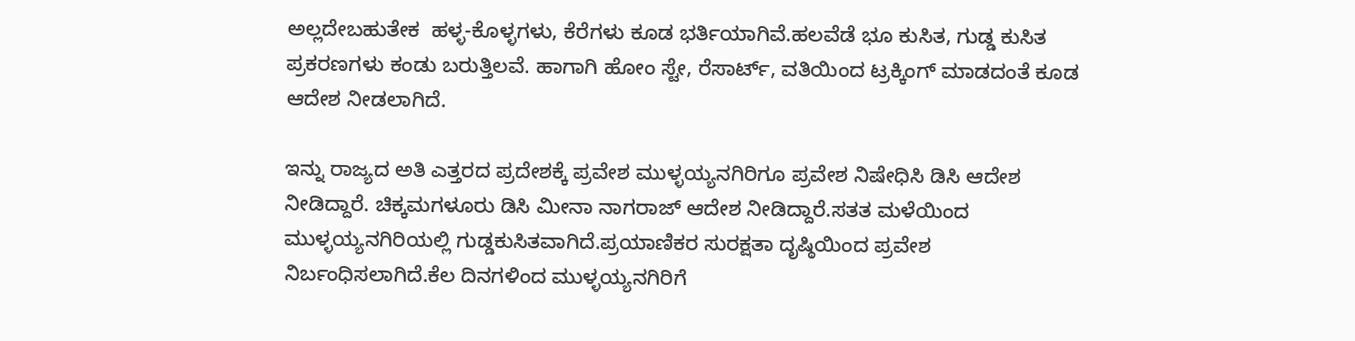ಅಲ್ಲದೇಬಹುತೇಕ  ಹಳ್ಳ-ಕೊಳ್ಳಗಳು, ಕೆರೆಗಳು ಕೂಡ ಭರ್ತಿಯಾಗಿವೆ.ಹಲವೆಡೆ ಭೂ ಕುಸಿತ, ಗುಡ್ಡ ಕುಸಿತ ಪ್ರಕರಣಗಳು ಕಂಡು ಬರುತ್ತಿಲವೆ. ಹಾಗಾಗಿ ಹೋಂ ಸ್ಟೇ, ರೆಸಾರ್ಟ್, ವತಿಯಿಂದ ಟ್ರಕ್ಕಿಂಗ್ ಮಾಡದಂತೆ ಕೂಡ ಆದೇಶ ನೀಡಲಾಗಿದೆ.

ಇನ್ನು ರಾಜ್ಯದ ಅತಿ ಎತ್ತರದ ಪ್ರದೇಶಕ್ಕೆ ಪ್ರವೇಶ ಮುಳ್ಳಯ್ಯನಗಿರಿಗೂ ಪ್ರವೇಶ ನಿಷೇಧಿಸಿ ಡಿಸಿ ಆದೇಶ ನೀಡಿದ್ದಾರೆ. ಚಿಕ್ಕಮಗಳೂರು ಡಿಸಿ ಮೀನಾ ನಾಗರಾಜ್ ಆದೇಶ ನೀಡಿದ್ದಾರೆ.ಸತತ ಮಳೆಯಿಂದ ಮುಳ್ಳಯ್ಯನಗಿರಿಯಲ್ಲಿ ಗುಡ್ಡಕುಸಿತವಾಗಿದೆ.ಪ್ರಯಾಣಿಕರ ಸುರಕ್ಷತಾ ದೃಷ್ಠಿಯಿಂದ ಪ್ರವೇಶ ನಿರ್ಬಂಧಿಸಲಾಗಿದೆ.ಕೆಲ ದಿನಗಳಿಂದ ಮುಳ್ಳಯ್ಯನಗಿರಿಗೆ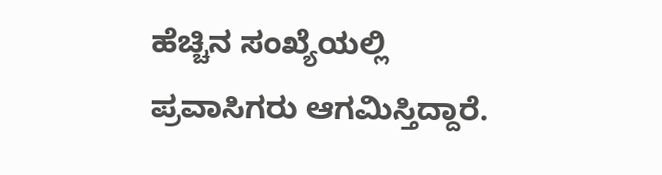ಹೆಚ್ಚಿನ ಸಂಖ್ಯೆಯಲ್ಲಿ ಪ್ರವಾಸಿಗರು ಆಗಮಿಸ್ತಿದ್ದಾರೆ.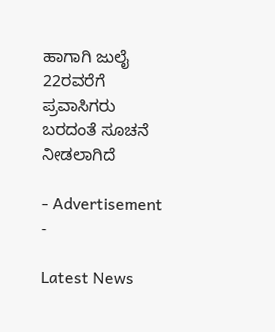ಹಾಗಾಗಿ ಜುಲೈ 22ರವರೆಗೆ ಪ್ರವಾಸಿಗರು ಬರದಂತೆ ಸೂಚನೆ ನೀಡಲಾಗಿದೆ

- Advertisement -

Latest News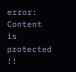error: Content is protected !!